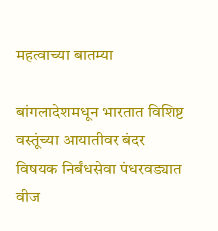महत्वाच्या बातम्या

बांगलादेशमधून भारतात विशिष्ट वस्तूंच्या आयातीवर बंदर विषयक निर्बंधसेवा पंधरवड्यात वीज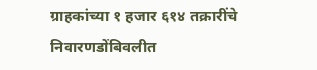ग्राहकांच्या १ हजार ६१४ तक्रारींचे निवारणडोंबिवलीत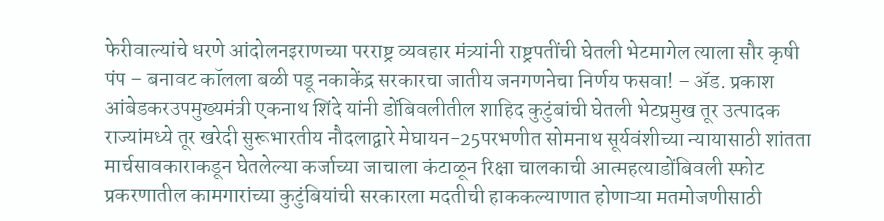फेरीवाल्यांचे धरणे आंदोलनइराणच्या परराष्ट्र व्यवहार मंत्र्यांनी राष्ट्रपतींची घेतली भेटमागेल त्याला सौर कृषी पंप – बनावट कॉलला बळी पडू नकाकेंद्र सरकारचा जातीय जनगणनेचा निर्णय फसवा! – ॲड. प्रकाश आंबेडकरउपमुख्यमंत्री एकनाथ शिंदे यांनी डोंबिवलीतील शाहिद कुटुंबांची घेतली भेटप्रमुख तूर उत्पादक राज्यांमध्ये तूर खरेदी सुरूभारतीय नौदलाद्वारे मेघायन-25परभणीत सोमनाथ सूर्यवंशीच्या न्यायासाठी शांतता मार्चसावकाराकडून घेतलेल्या कर्जाच्या जाचाला कंटाळून रिक्षा चालकाची आत्महत्याडोंबिवली स्फोट प्रकरणातील कामगारांच्या कुटुंबियांची सरकारला मदतीची हाककल्याणात होणाऱ्या मतमोजणीसाठी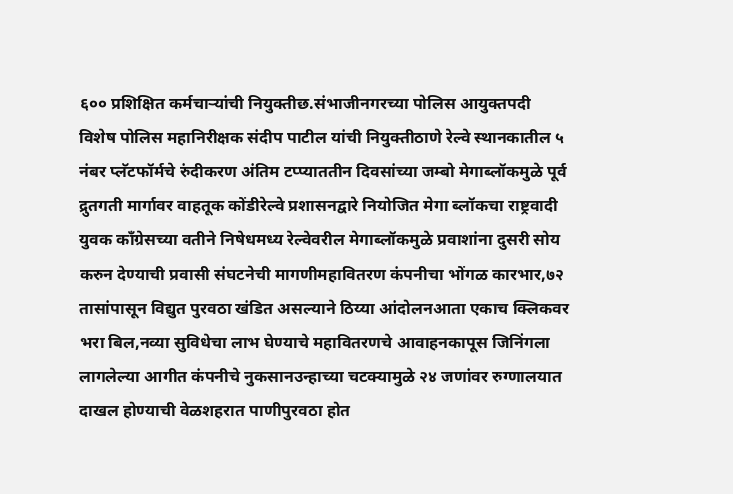६०० प्रशिक्षित कर्मचाऱ्यांची नियुक्तीछ.संभाजीनगरच्या पोलिस आयुक्तपदी विशेष पोलिस महानिरीक्षक संदीप पाटील यांची नियुक्तीठाणे रेल्वे स्थानकातील ५ नंबर प्लॅटफॉर्मचे रुंदीकरण अंतिम टप्प्याततीन दिवसांच्या जम्बो मेगाब्लॉकमुळे पूर्व द्रुतगती मार्गावर वाहतूक कोंडीरेल्वे प्रशासनद्वारे नियोजित मेगा ब्लॉकचा राष्ट्रवादी युवक काँग्रेसच्या वतीने निषेधमध्य रेल्वेवरील मेगाब्लॉकमुळे प्रवाशांना दुसरी सोय करुन देण्याची प्रवासी संघटनेची मागणीमहावितरण कंपनीचा भोंगळ कारभार,७२ तासांपासून विद्युत पुरवठा खंडित असल्याने ठिय्या आंदोलनआता एकाच क्लिकवर भरा बिल,नव्या सुविधेचा लाभ घेण्याचे महावितरणचे आवाहनकापूस जिनिंगला लागलेल्या आगीत कंपनीचे नुकसानउन्हाच्या चटक्यामुळे २४ जणांवर रुग्णालयात दाखल होण्याची वेळशहरात पाणीपुरवठा होत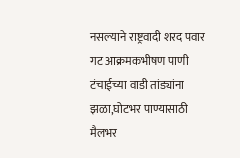नसल्याने राष्ट्रवादी शरद पवार गट आक्रमकभीषण पाणी टंचाईच्या वाडी तांड्यांना झळा,घोटभर पाण्यासाठी मैलभर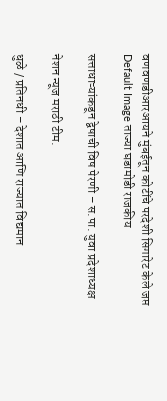वणवणडीआरआयने मुंबईतून कोटींचे परदेशी सिगारेट केले जप्त
Default Image ताज्या घडामोडी राजकीय

सत्ताधाऱ्यांकडून द्वेषाची विष पेरणी – स.पा. युवा प्रदेशाध्यक्ष

नेशन न्यूज मराठी टीम.

धुळे / प्रतिनधी – देशात आणि राज्यात विद्यमान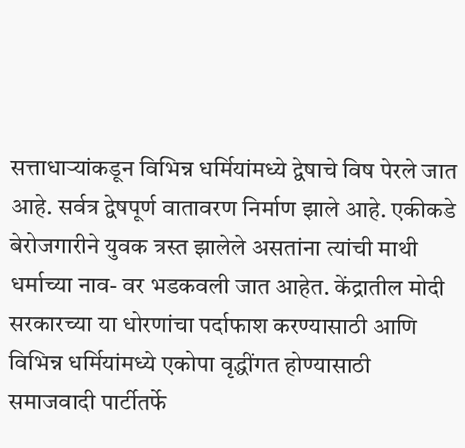सत्ताधाऱ्यांकडून विभिन्न धर्मियांमध्ये द्वेषाचे विष पेरले जात आहे. सर्वत्र द्वेषपूर्ण वातावरण निर्माण झाले आहे. एकीकडे बेरोजगारीने युवक त्रस्त झालेले असतांना त्यांची माथी धर्माच्या नाव- वर भडकवली जात आहेत. केंद्रातील मोदी सरकारच्या या धोरणांचा पर्दाफाश करण्यासाठी आणि विभिन्न धर्मियांमध्ये एकोपा वृद्धींगत होण्यासाठी समाजवादी पार्टीतर्फे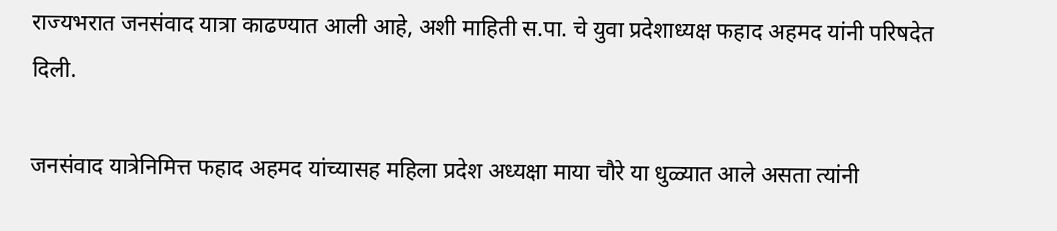राज्यभरात जनसंवाद यात्रा काढण्यात आली आहे, अशी माहिती स.पा. चे युवा प्रदेशाध्यक्ष फहाद अहमद यांनी परिषदेत दिली.

जनसंवाद यात्रेनिमित्त फहाद अहमद यांच्यासह महिला प्रदेश अध्यक्षा माया चौरे या धुळ्यात आले असता त्यांनी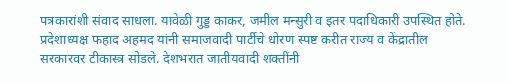पत्रकारांशी संवाद साधला. यावेळी गुड्ड काकर, जमील मन्सुरी व इतर पदाधिकारी उपस्थित होते. प्रदेशाध्यक्ष फहाद अहमद यांनी समाजवादी पार्टीचे धोरण स्पष्ट करीत राज्य व केंद्रातील सरकारवर टीकास्त्र सोडले. देशभरात जातीयवादी शक्तींनी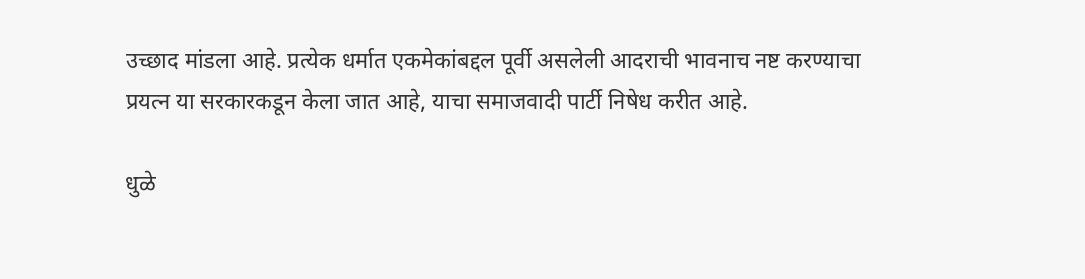उच्छाद मांडला आहे. प्रत्येक धर्मात एकमेकांबद्दल पूर्वी असलेली आदराची भावनाच नष्ट करण्याचा प्रयत्न या सरकारकडून केला जात आहे, याचा समाजवादी पार्टी निषेध करीत आहे.

धुळे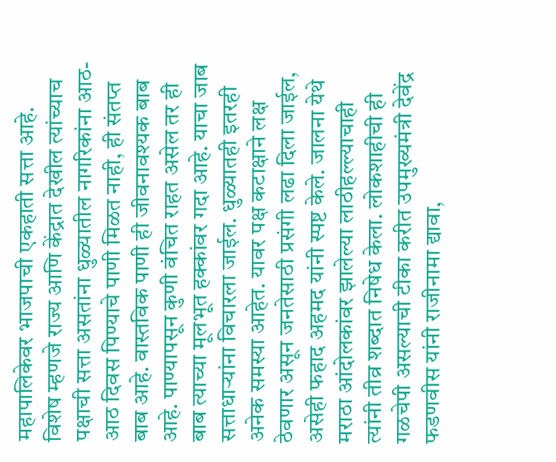महापालिकेवर भाजपाची एकहाती सत्ता आहे. विशेष म्हणजे राज्य आणि केंद्रात देखील त्यांच्याच पक्षाची सत्ता असतांना धुळ्यातील नागरिकांना आठ-आठ दिवस पिण्याचे पाणी मिळत नाही, ही संतप्त बाब आहे. वास्तविक पाणी ही जीवनावश्यक बाब आहे. पाण्यापसून कुणी वंचित राहत असेल तर ही बाब त्याच्या मूलभूत हक्कांवर गदा आहे. याचा जाब सत्ताधाऱ्यांना विचारला जाईल. धुळ्यातही इतरही अनेक समस्या आहेत. यावर पक्ष कटाक्षाने लक्ष ठेवणार असून जनतेसाठी प्रसंगी लढा दिला जाईल, असेही फहाद अहमद यांनी स्पष्ट केले. जालना येथे मराठा आंदोलकांवर झालेल्या लाठीहल्ल्याचाही त्यांनी तीव्र शब्दात निषेध केला. लोकशाहीची ही गळचेपी असल्याची टीका करीत उपमुख्यमंत्री देवेंद्र फडणवीस यांनी राजीनामा द्यावा,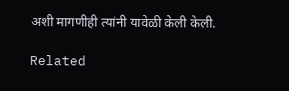अशी मागणीही त्यांनी यावेळी केली केली.

Related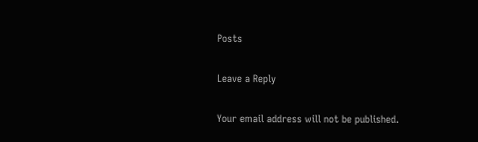Posts

Leave a Reply

Your email address will not be published.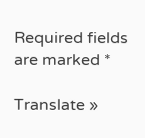Required fields are marked *

Translate »